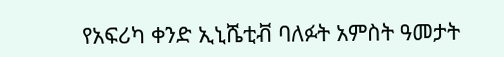የአፍሪካ ቀንድ ኢኒሼቲቭ ባለፉት አምስት ዓመታት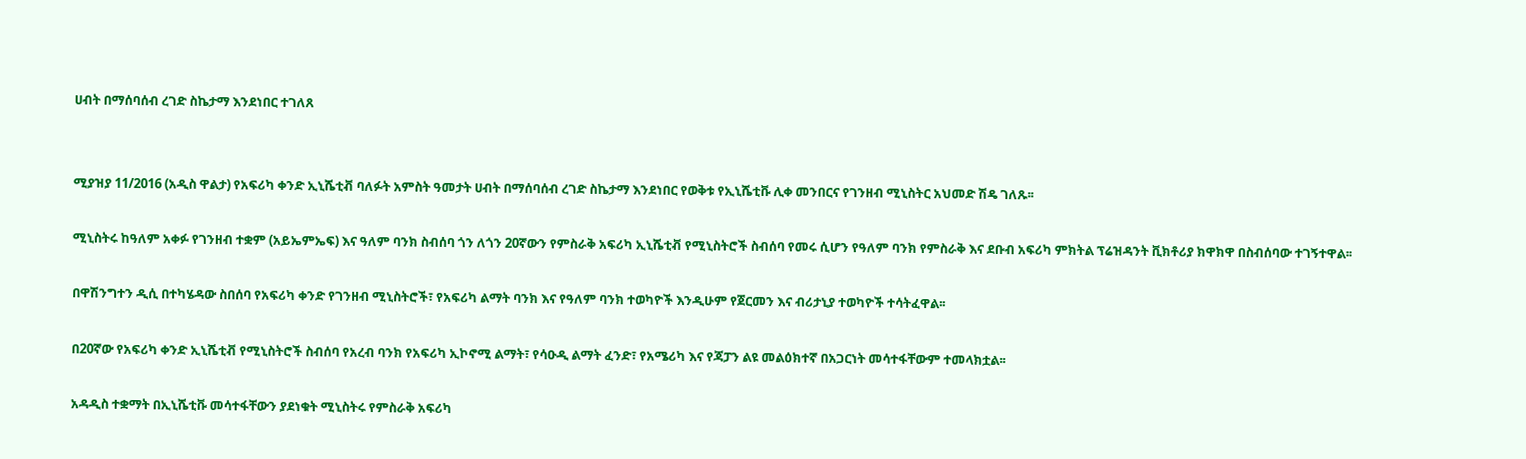ሀብት በማሰባሰብ ረገድ ስኬታማ እንደነበር ተገለጸ


ሚያዝያ 11/2016 (አዲስ ዋልታ) የአፍሪካ ቀንድ ኢኒሼቲቭ ባለፉት አምስት ዓመታት ሀብት በማሰባሰብ ረገድ ስኬታማ እንደነበር የወቅቱ የኢኒሼቲቩ ሊቀ መንበርና የገንዘብ ሚኒስትር አህመድ ሽዴ ገለጹ፡፡

ሚኒስትሩ ከዓለም አቀፉ የገንዘብ ተቋም (አይኤምኤፍ) እና ዓለም ባንክ ስብሰባ ጎን ለጎን 20ኛውን የምስራቅ አፍሪካ ኢኒሼቲቭ የሚኒስትሮች ስብሰባ የመሩ ሲሆን የዓለም ባንክ የምስራቅ እና ደቡብ አፍሪካ ምክትል ፕሬዝዳንት ቪክቶሪያ ክዋክዋ በስብሰባው ተገኝተዋል፡፡

በዋሽንግተን ዲሲ በተካሄዳው ስበሰባ የአፍሪካ ቀንድ የገንዘብ ሚኒስትሮች፣ የአፍሪካ ልማት ባንክ እና የዓለም ባንክ ተወካዮች እንዲሁም የጀርመን እና ብሪታኒያ ተወካዮች ተሳትፈዋል፡፡

በ20ኛው የአፍሪካ ቀንድ ኢኒሼቲቭ የሚኒስትሮች ስብሰባ የአረብ ባንክ የአፍሪካ ኢኮኖሚ ልማት፣ የሳዑዲ ልማት ፈንድ፣ የአሜሪካ እና የጃፓን ልዩ መልዕክተኛ በአጋርነት መሳተፋቸውም ተመላክቷል፡፡

አዳዲስ ተቋማት በኢኒሼቲቩ መሳተፋቸውን ያደነቁት ሚኒስትሩ የምስራቅ አፍሪካ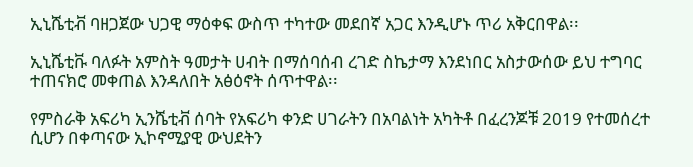ኢኒሼቲቭ ባዘጋጀው ህጋዊ ማዕቀፍ ውስጥ ተካተው መደበኛ አጋር እንዲሆኑ ጥሪ አቅርበዋል፡፡

ኢኒሼቲቩ ባለፉት አምስት ዓመታት ሀብት በማሰባሰብ ረገድ ስኬታማ እንደነበር አስታውሰው ይህ ተግባር ተጠናክሮ መቀጠል እንዳለበት አፅዕኖት ሰጥተዋል፡፡

የምስራቅ አፍሪካ ኢንሼቲቭ ሰባት የአፍሪካ ቀንድ ሀገራትን በአባልነት አካትቶ በፈረንጆቹ 2019 የተመሰረተ ሲሆን በቀጣናው ኢኮኖሚያዊ ውህደትን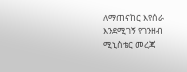ለማጠናከር እየሰራ እንደሚገኝ የገንዘብ ሚኒስቴር መረጃ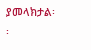ያመላክታል፡፡